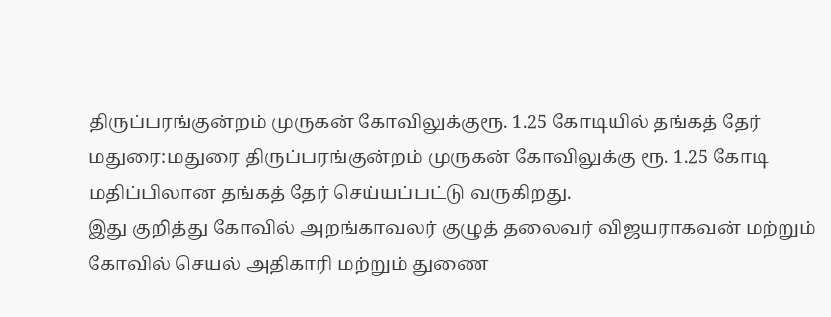திருப்பரங்குன்றம் முருகன் கோவிலுக்குரூ. 1.25 கோடியில் தங்கத் தேர்
மதுரை:மதுரை திருப்பரங்குன்றம் முருகன் கோவிலுக்கு ரூ. 1.25 கோடி மதிப்பிலான தங்கத் தேர் செய்யப்பட்டு வருகிறது.
இது குறித்து கோவில் அறங்காவலர் குழுத் தலைவர் விஜயராகவன் மற்றும் கோவில் செயல் அதிகாரி மற்றும் துணை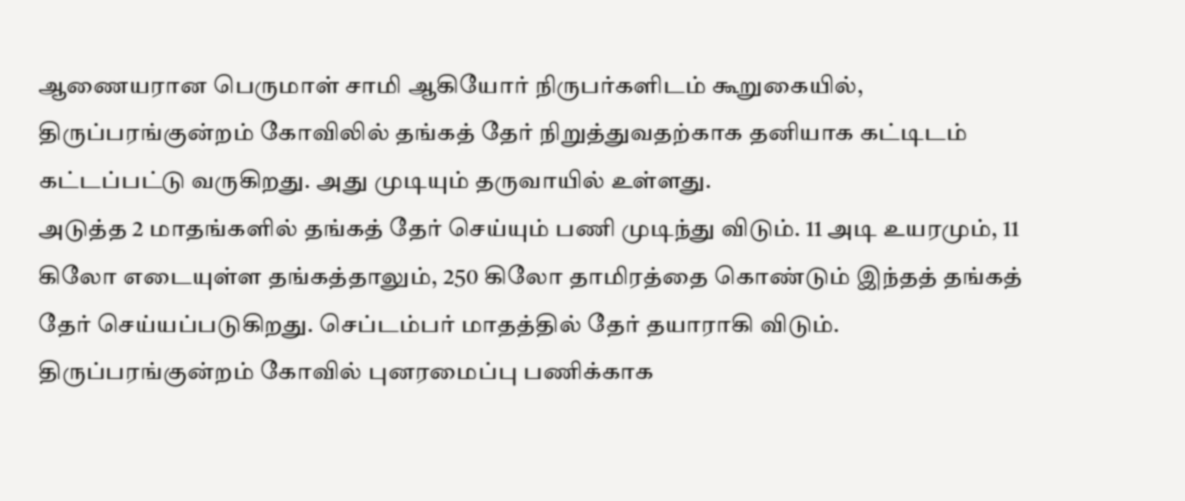ஆணையரான பெருமாள் சாமி ஆகியோர் நிருபர்களிடம் கூறுகையில்,
திருப்பரங்குன்றம் கோவிலில் தங்கத் தேர் நிறுத்துவதற்காக தனியாக கட்டிடம் கட்டப்பட்டு வருகிறது. அது முடியும் தருவாயில் உள்ளது.
அடுத்த 2 மாதங்களில் தங்கத் தேர் செய்யும் பணி முடிந்து விடும். 11 அடி உயரமும், 11 கிலோ எடையுள்ள தங்கத்தாலும், 250 கிலோ தாமிரத்தை கொண்டும் இந்தத் தங்கத் தேர் செய்யப்படுகிறது. செப்டம்பர் மாதத்தில் தேர் தயாராகி விடும்.
திருப்பரங்குன்றம் கோவில் புனரமைப்பு பணிக்காக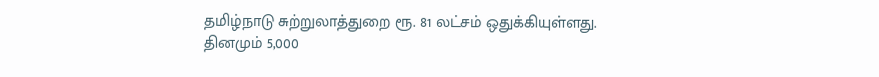தமிழ்நாடு சுற்றுலாத்துறை ரூ. 81 லட்சம் ஒதுக்கியுள்ளது.
தினமும் 5,000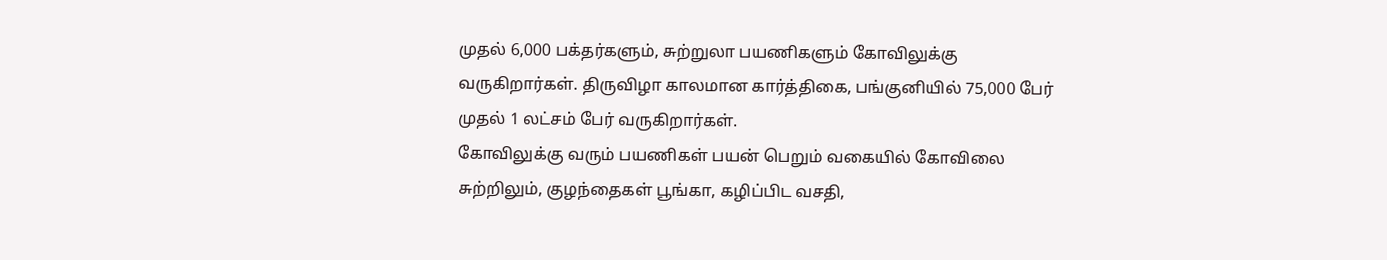முதல் 6,000 பக்தர்களும், சுற்றுலா பயணிகளும் கோவிலுக்கு வருகிறார்கள். திருவிழா காலமான கார்த்திகை, பங்குனியில் 75,000 பேர் முதல் 1 லட்சம் பேர் வருகிறார்கள்.
கோவிலுக்கு வரும் பயணிகள் பயன் பெறும் வகையில் கோவிலை சுற்றிலும், குழந்தைகள் பூங்கா, கழிப்பிட வசதி,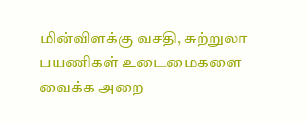மின்விளக்கு வசதி, சுற்றுலா பயணிகள் உடைமைகளை வைக்க அறை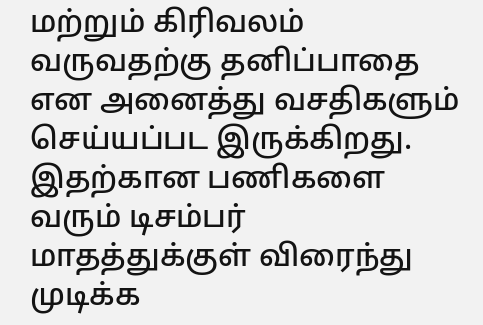மற்றும் கிரிவலம் வருவதற்கு தனிப்பாதை என அனைத்து வசதிகளும் செய்யப்பட இருக்கிறது.
இதற்கான பணிகளை வரும் டிசம்பர் மாதத்துக்குள் விரைந்து முடிக்க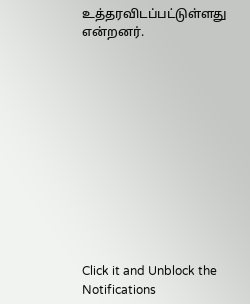உத்தரவிடப்பட்டுள்ளது என்றனர்.












Click it and Unblock the Notifications